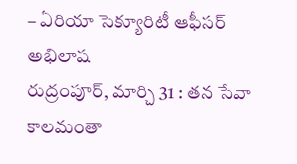– ఏరియా సెక్యూరిటీ ఆఫీసర్ అభిలాష
రుద్రంపూర్, మార్చి 31 : తన సేవా కాలమంతా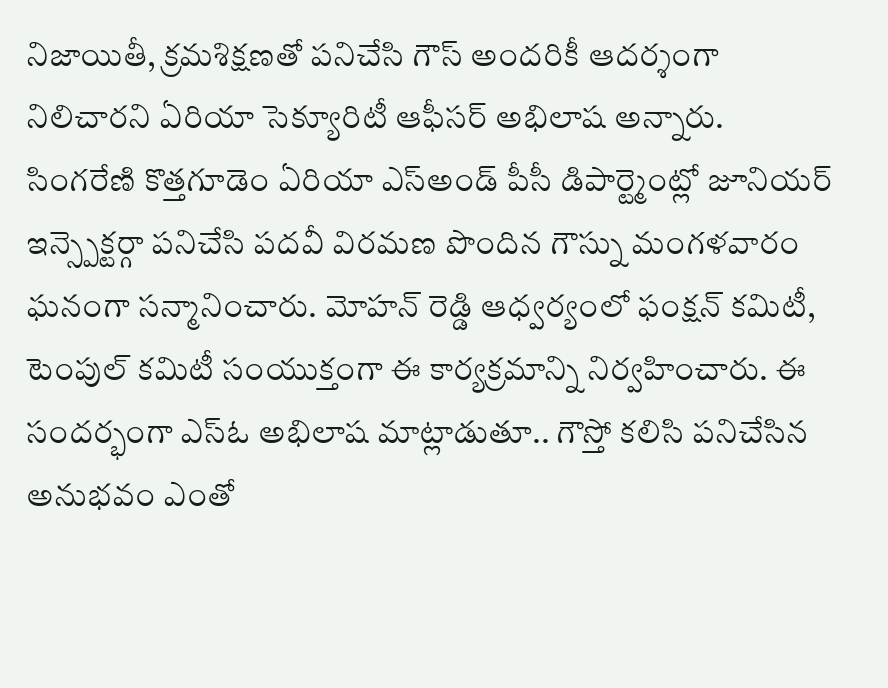నిజాయితీ, క్రమశిక్షణతో పనిచేసి గౌస్ అందరికీ ఆదర్శంగా నిలిచారని ఏరియా సెక్యూరిటీ ఆఫీసర్ అభిలాష అన్నారు. సింగరేణి కొత్తగూడెం ఏరియా ఎస్అండ్ పీసీ డిపార్ట్మెంట్లో జూనియర్ ఇన్స్పెక్టర్గా పనిచేసి పదవీ విరమణ పొందిన గౌస్ను మంగళవారం ఘనంగా సన్మానించారు. మోహన్ రెడ్డి ఆధ్వర్యంలో ఫంక్షన్ కమిటీ, టెంపుల్ కమిటీ సంయుక్తంగా ఈ కార్యక్రమాన్ని నిర్వహించారు. ఈ సందర్భంగా ఎస్ఓ అభిలాష మాట్లాడుతూ.. గౌస్తో కలిసి పనిచేసిన అనుభవం ఎంతో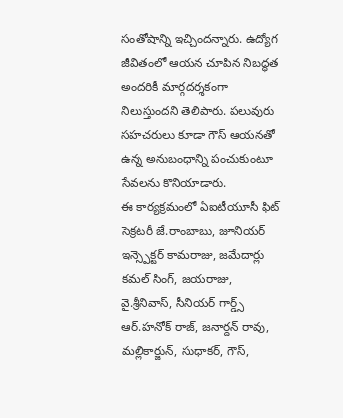సంతోషాన్ని ఇచ్చిందన్నారు. ఉద్యోగ జీవితంలో ఆయన చూపిన నిబద్ధత అందరికీ మార్గదర్శకంగా నిలుస్తుందని తెలిపారు. పలువురు సహచరులు కూడా గౌస్ ఆయనతో ఉన్న అనుబంధాన్ని పంచుకుంటూ సేవలను కొనియాడారు.
ఈ కార్యక్రమంలో ఏఐటీయూసీ ఫిట్ సెక్రటరీ జే.రాంబాబు, జూనియర్ ఇన్స్పెక్టర్ కామరాజు, జమేదార్లు కమల్ సింగ్, జయరాజు, వై.శ్రీనివాస్, సీనియర్ గార్డ్స్ ఆర్.హనోక్ రాజ్, జనార్దన్ రావు, మల్లికార్జున్, సుధాకర్, గౌస్,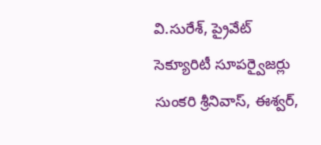వి.సురేశ్, ప్రైవేట్ సెక్యూరిటీ సూపర్వైజర్లు సుంకరి శ్రీనివాస్, ఈశ్వర్,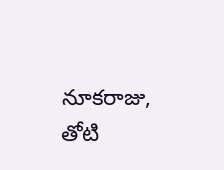నూకరాజు, తోటి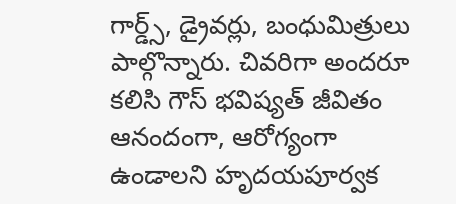గార్డ్స్, డ్రైవర్లు, బంధుమిత్రులు పాల్గొన్నారు. చివరిగా అందరూ కలిసి గౌస్ భవిష్యత్ జీవితం ఆనందంగా, ఆరోగ్యంగా ఉండాలని హృదయపూర్వక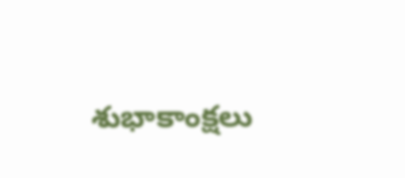శుభాకాంక్షలు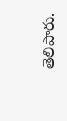తెలిపారు.